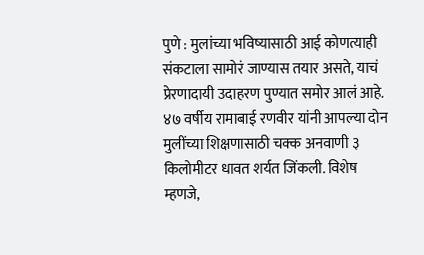पुणे : मुलांच्या भविष्यासाठी आई कोणत्याही संकटाला सामोरं जाण्यास तयार असते, याचं प्रेरणादायी उदाहरण पुण्यात समोर आलं आहे. ४७ वर्षीय रामाबाई रणवीर यांनी आपल्या दोन मुलींच्या शिक्षणासाठी चक्क अनवाणी ३ किलोमीटर धावत शर्यत जिंकली. विशेष म्हणजे,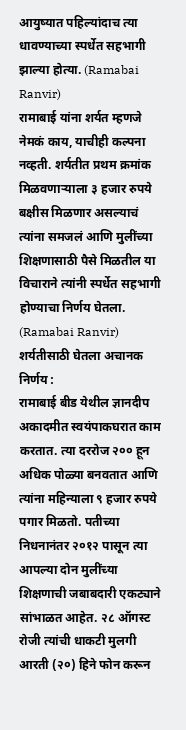आयुष्यात पहिल्यांदाच त्या धावण्याच्या स्पर्धेत सहभागी झाल्या होत्या. (Ramabai Ranvir)
रामाबाई यांना शर्यत म्हणजे नेमकं काय, याचीही कल्पना नव्हती. शर्यतीत प्रथम क्रमांक मिळवणाऱ्याला ३ हजार रुपये बक्षीस मिळणार असल्याचं त्यांना समजलं आणि मुलींच्या शिक्षणासाठी पैसे मिळतील या विचाराने त्यांनी स्पर्धेत सहभागी होण्याचा निर्णय घेतला. (Ramabai Ranvir)
शर्यतीसाठी घेतला अचानक निर्णय :
रामाबाई बीड येथील ज्ञानदीप अकादमीत स्वयंपाकघरात काम करतात. त्या दररोज २०० हून अधिक पोळ्या बनवतात आणि त्यांना महिन्याला ९ हजार रुपये पगार मिळतो. पतीच्या निधनानंतर २०१२ पासून त्या आपल्या दोन मुलींच्या शिक्षणाची जबाबदारी एकट्याने सांभाळत आहेत. २८ ऑगस्ट रोजी त्यांची धाकटी मुलगी आरती (२०) हिने फोन करून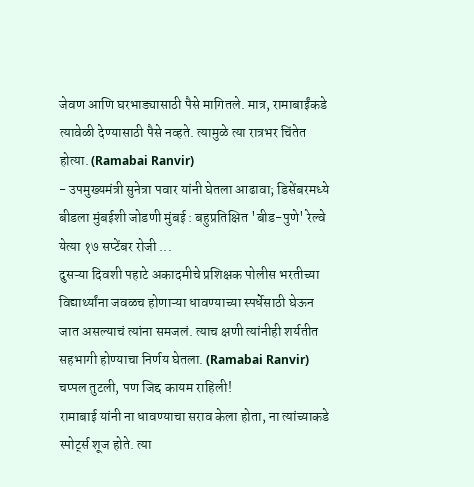जेवण आणि घरभाड्यासाठी पैसे मागितले. मात्र, रामाबाईंकडे त्यावेळी देण्यासाठी पैसे नव्हते. त्यामुळे त्या रात्रभर चिंतेत होत्या. (Ramabai Ranvir)
- उपमुख्यमंत्री सुनेत्रा पवार यांनी घेतला आढावा; डिसेंबरमध्ये बीडला मुंबईशी जोडणी मुंबई : बहुप्रतिक्षित 'बीड-पुणे' रेल्वे येत्या १७ सप्टेंबर रोजी ...
दुसऱ्या दिवशी पहाटे अकादमीचे प्रशिक्षक पोलीस भरतीच्या विद्यार्थ्यांना जवळच होणाऱ्या धावण्याच्या स्पर्धेसाठी घेऊन जात असल्याचं त्यांना समजलं. त्याच क्षणी त्यांनीही शर्यतीत सहभागी होण्याचा निर्णय घेतला. (Ramabai Ranvir)
चप्पल तुटली, पण जिद्द कायम राहिली!
रामाबाई यांनी ना धावण्याचा सराव केला होता, ना त्यांच्याकडे स्पोर्ट्स शूज होते. त्या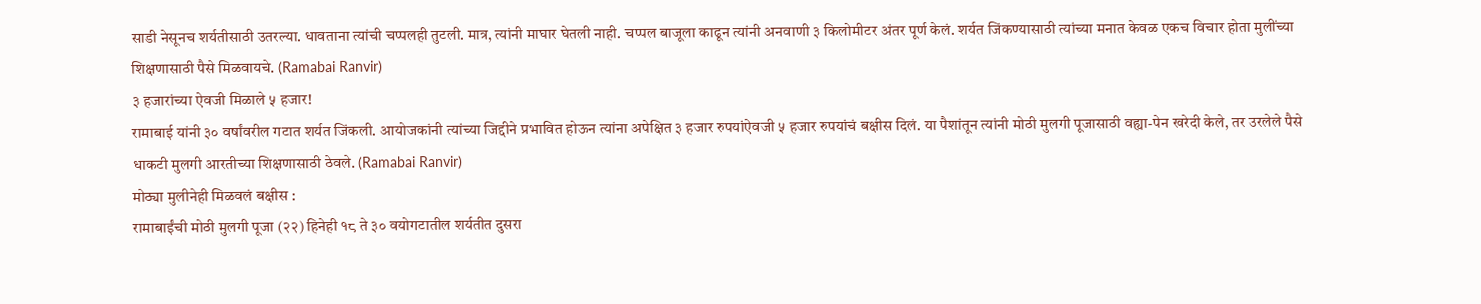साडी नेसूनच शर्यतीसाठी उतरल्या. धावताना त्यांची चप्पलही तुटली. मात्र, त्यांनी माघार घेतली नाही. चप्पल बाजूला काढून त्यांनी अनवाणी ३ किलोमीटर अंतर पूर्ण केलं. शर्यत जिंकण्यासाठी त्यांच्या मनात केवळ एकच विचार होता मुलींच्या शिक्षणासाठी पैसे मिळवायचे. (Ramabai Ranvir)
३ हजारांच्या ऐवजी मिळाले ५ हजार!
रामाबाई यांनी ३० वर्षांवरील गटात शर्यत जिंकली. आयोजकांनी त्यांच्या जिद्दीने प्रभावित होऊन त्यांना अपेक्षित ३ हजार रुपयांऐवजी ५ हजार रुपयांचं बक्षीस दिलं. या पैशांतून त्यांनी मोठी मुलगी पूजासाठी वह्या-पेन खरेदी केले, तर उरलेले पैसे धाकटी मुलगी आरतीच्या शिक्षणासाठी ठेवले. (Ramabai Ranvir)
मोठ्या मुलीनेही मिळवलं बक्षीस :
रामाबाईंची मोठी मुलगी पूजा (२२) हिनेही १८ ते ३० वयोगटातील शर्यतीत दुसरा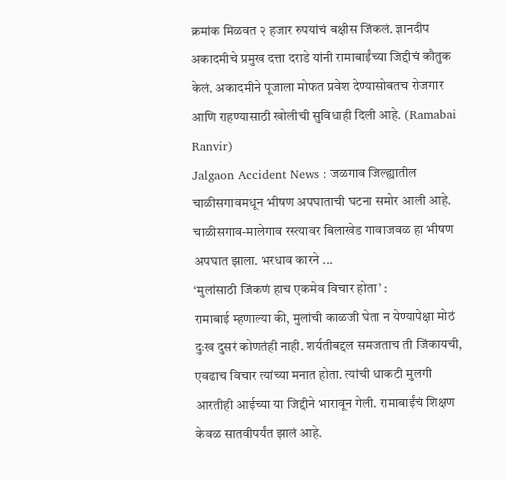क्रमांक मिळवत २ हजार रुपयांचं बक्षीस जिंकलं. ज्ञानदीप अकादमीचे प्रमुख दत्ता दराडे यांनी रामाबाईंच्या जिद्दीचं कौतुक केलं. अकादमीने पूजाला मोफत प्रवेश देण्यासोबतच रोजगार आणि राहण्यासाठी खोलीची सुविधाही दिली आहे. (Ramabai Ranvir)
Jalgaon Accident News : जळगाव जिल्ह्यातील चाळीसगावमधून भीषण अपघाताची घटना समोर आली आहे. चाळीसगाव-मालेगाव रस्त्यावर बिलाखेड गावाजवळ हा भीषण अपघात झाला. भरधाव कारने ...
‘मुलांसाठी जिंकणं हाच एकमेव विचार होता’ :
रामाबाई म्हणाल्या की, मुलांची काळजी घेता न येण्यापेक्षा मोठं दुःख दुसरं कोणतंही नाही. शर्यतीबद्दल समजताच ती जिंकायची, एवढाच विचार त्यांच्या मनात होता. त्यांची धाकटी मुलगी आरतीही आईच्या या जिद्दीने भारावून गेली. रामाबाईंचं शिक्षण केवळ सातवीपर्यंत झालं आहे.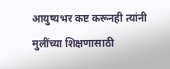आयुष्यभर कष्ट करूनही त्यांनी मुलींच्या शिक्षणासाठी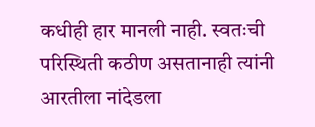कधीही हार मानली नाही. स्वतःची परिस्थिती कठीण असतानाही त्यांनी आरतीला नांदेडला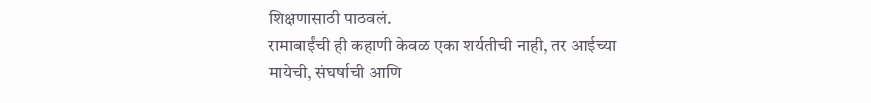शिक्षणासाठी पाठवलं.
रामाबाईंची ही कहाणी केवळ एका शर्यतीची नाही, तर आईच्या मायेची, संघर्षाची आणि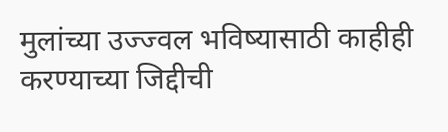मुलांच्या उज्ज्वल भविष्यासाठी काहीही करण्याच्या जिद्दीची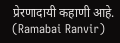प्रेरणादायी कहाणी आहे. (Ramabai Ranvir)